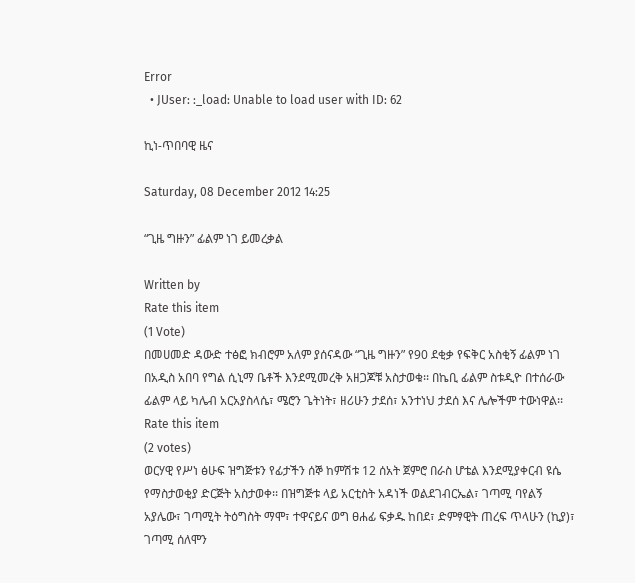Error
  • JUser: :_load: Unable to load user with ID: 62

ኪነ-ጥበባዊ ዜና

Saturday, 08 December 2012 14:25

“ጊዜ ግዙን” ፊልም ነገ ይመረቃል

Written by
Rate this item
(1 Vote)
በመሀመድ ዳውድ ተፅፎ ክብሮም አለም ያሰናዳው “ጊዜ ግዙን” የ90 ደቂቃ የፍቅር አስቂኝ ፊልም ነገ በአዲስ አበባ የግል ሲኒማ ቤቶች እንደሚመረቅ አዘጋጆቹ አስታወቁ፡፡ በኬቢ ፊልም ስቱዲዮ በተሰራው ፊልም ላይ ካሌብ አርአያስላሴ፣ ሜሮን ጌትነት፣ ዘሪሁን ታደሰ፣ አንተነህ ታደሰ እና ሌሎችም ተውነዋል፡፡
Rate this item
(2 votes)
ወርሃዊ የሥነ ፅሁፍ ዝግጅቱን የፊታችን ሰኞ ከምሽቱ 12 ሰአት ጀምሮ በራስ ሆቴል እንደሚያቀርብ ዩሴ የማስታወቂያ ድርጅት አስታወቀ፡፡ በዝግጅቱ ላይ አርቲስት አዳነች ወልደገብርኤል፣ ገጣሚ ባየልኝ አያሌው፣ ገጣሚት ትዕግስት ማሞ፣ ተዋናይና ወግ ፀሐፊ ፍቃዱ ከበደ፣ ድምፃዊት ጠረፍ ጥላሁን (ኪያ)፣ ገጣሚ ሰለሞን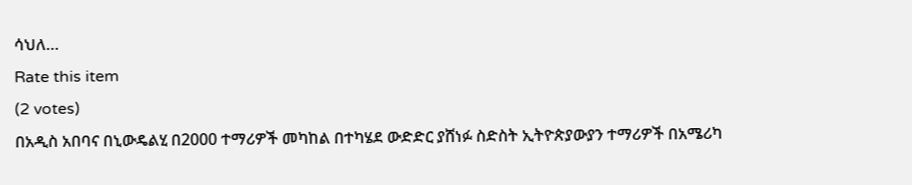ሳህለ…
Rate this item
(2 votes)
በአዲስ አበባና በኒውዴልሂ በ2000 ተማሪዎች መካከል በተካሄደ ውድድር ያሸነፉ ስድስት ኢትዮጵያውያን ተማሪዎች በአሜሪካ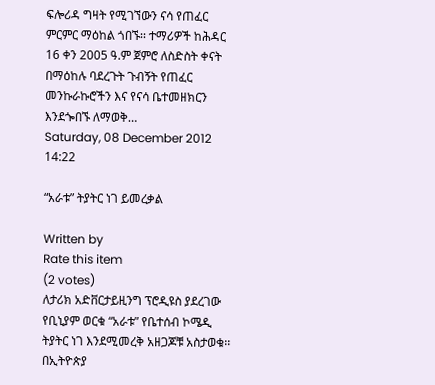ፍሎሪዳ ግዛት የሚገኘውን ናሳ የጠፈር ምርምር ማዕከል ጎበኙ፡፡ ተማሪዎች ከሕዳር 16 ቀን 2005 ዓ.ም ጀምሮ ለስድስት ቀናት በማዕከሉ ባደረጉት ጉብኝት የጠፈር መንኩራኩሮችን እና የናሳ ቤተመዘክርን እንደጐበኙ ለማወቅ…
Saturday, 08 December 2012 14:22

“አራቱ” ትያትር ነገ ይመረቃል

Written by
Rate this item
(2 votes)
ለታሪክ አድቨርታይዚንግ ፕሮዲዩስ ያደረገው የቢኒያም ወርቁ “አራቱ” የቤተሰብ ኮሜዲ ትያትር ነገ እንደሚመረቅ አዘጋጆቹ አስታወቁ፡፡ በኢትዮጵያ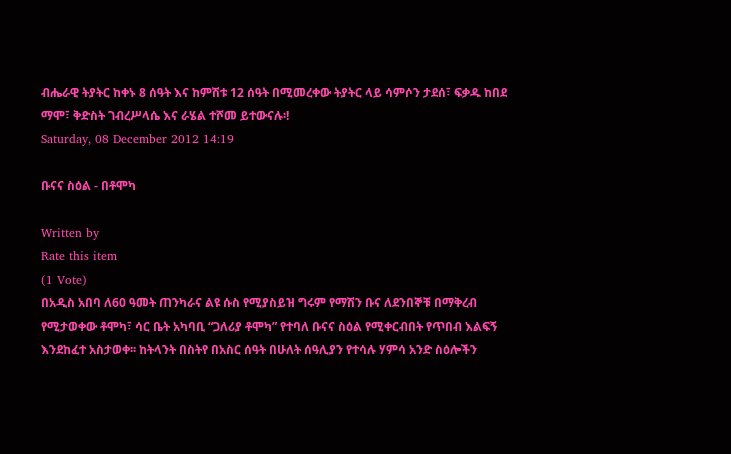ብሔራዊ ትያትር ከቀኑ 8 ሰዓት እና ከምሽቱ 12 ሰዓት በሚመረቀው ትያትር ላይ ሳምሶን ታደሰ፣ ፍቃዱ ከበደ ማሞ፣ ቅድስት ገብረሥላሴ እና ራሄል ተሾመ ይተውናሉ፡!
Saturday, 08 December 2012 14:19

ቡናና ስዕል - በቶሞካ

Written by
Rate this item
(1 Vote)
በአዲስ አበባ ለ60 ዓመት ጠንካራና ልዩ ሱስ የሚያስይዝ ግሩም የማሽን ቡና ለደንበኞቹ በማቅረብ የሚታወቀው ቶሞካ፣ ሳር ቤት አካባቢ “ጋለሪያ ቶሞካ” የተባለ ቡናና ስዕል የሚቀርብበት የጥበብ እልፍኝ እንደከፈተ አስታወቀ፡፡ ከትላንት በስትየ በአስር ሰዓት በሁለት ሰዓሊያን የተሳሉ ሃምሳ አንድ ስዕሎችን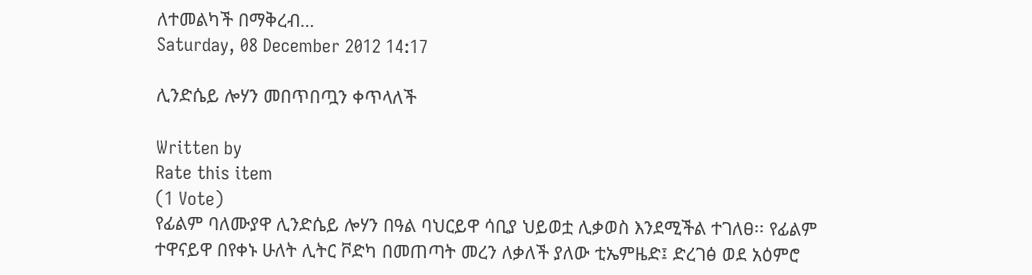ለተመልካች በማቅረብ…
Saturday, 08 December 2012 14:17

ሊንድሴይ ሎሃን መበጥበጧን ቀጥላለች

Written by
Rate this item
(1 Vote)
የፊልም ባለሙያዋ ሊንድሴይ ሎሃን በዓል ባህርይዋ ሳቢያ ህይወቷ ሊቃወስ እንደሚችል ተገለፀ፡፡ የፊልም ተዋናይዋ በየቀኑ ሁለት ሊትር ቮድካ በመጠጣት መረን ለቃለች ያለው ቲኤምዜድ፤ ድረገፅ ወደ አዕምሮ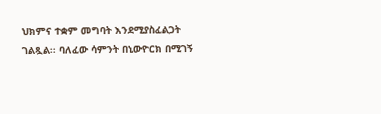ህክምና ተቋም መግባት እንደሚያስፈልጋት ገልጿል፡፡ ባለፈው ሳምንት በኒውዮርክ በሚገኝ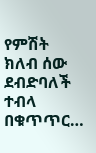የምሽት ክለብ ሰው ደብድባለች ተብላ በቁጥጥር…